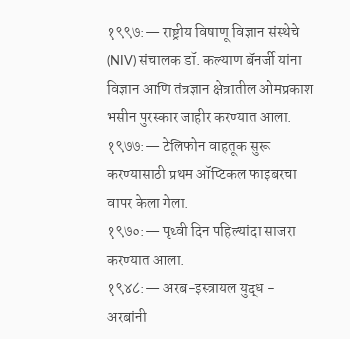१९९७:— राष्ट्रीय विषाणू विज्ञान संस्थेचे (NIV) संचालक डॉ. कल्याण बॅनर्जी यांना विज्ञान आणि तंत्रज्ञान क्षेत्रातील ओमप्रकाश भसीन पुरस्कार जाहीर करण्यात आला.
१९७७:— टेलिफोन वाहतूक सुरू करण्यासाठी प्रथम ऑप्टिकल फाइबरचा वापर केला गेला.
१९७०:— पृथ्वी दिन पहिल्यांदा साजरा करण्यात आला.
१९४८:— अरब-इस्त्रायल युद्ध - अरबांनी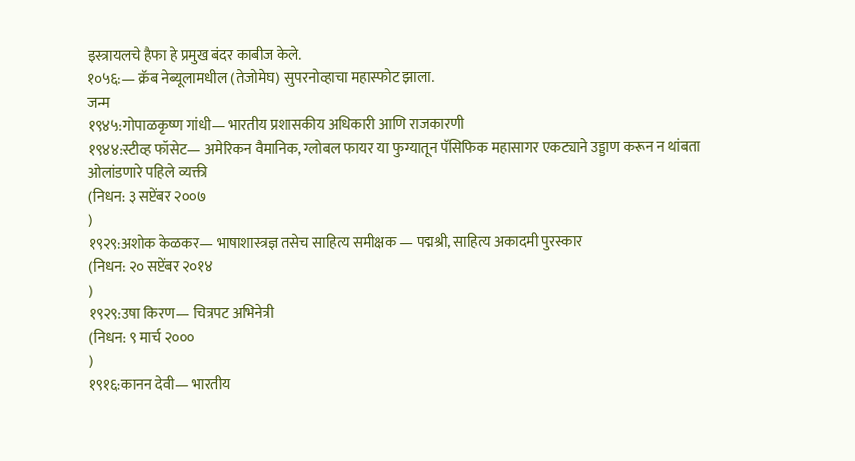इस्त्रायलचे हैफा हे प्रमुख बंदर काबीज केले.
१०५६:— क्रॅब नेब्यूलामधील (तेजोमेघ) सुपरनोव्हाचा महास्फोट झाला.
जन्म
१९४५:गोपाळकृष्ण गांधी— भारतीय प्रशासकीय अधिकारी आणि राजकारणी
१९४४:स्टीव्ह फॉसेट— अमेरिकन वैमानिक, ग्लोबल फायर या फुग्यातून पॅसिफिक महासागर एकट्याने उड्डाण करून न थांबता ओलांडणारे पहिले व्यक्ती
(निधन: ३ सप्टेंबर २००७
)
१९२९:अशोक केळकर— भाषाशास्त्रज्ञ तसेच साहित्य समीक्षक — पद्मश्री, साहित्य अकादमी पुरस्कार
(निधन: २० सप्टेंबर २०१४
)
१९२९:उषा किरण— चित्रपट अभिनेत्री
(निधन: ९ मार्च २०००
)
१९१६:कानन देवी— भारतीय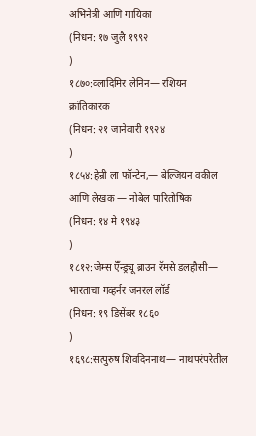अभिनेत्री आणि गायिका
(निधन: १७ जुलै १९९२
)
१८७०:व्लादिमिर लेनिन— रशियन क्रांतिकारक
(निधन: २१ जानेवारी १९२४
)
१८५४:हेन्री ला फॉन्टेन,— बेल्जियन वकील आणि लेखक — नोबेल पारितोषिक
(निधन: १४ मे १९४३
)
१८१२:जेम्स ऍॅन्ड्र्यू ब्राउन रॅमसे डलहौसी— भारताचा गव्हर्नर जनरल लॉर्ड
(निधन: १९ डिसेंबर १८६०
)
१६९८:सत्पुरुष शिवदिननाथ— नाथपरंपरेतील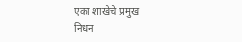एका शाखेचे प्रमुख
निधन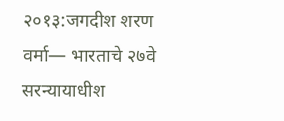२०१३:जगदीश शरण वर्मा— भारताचे २७वे सरन्यायाधीश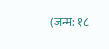(जन्म: १८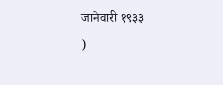जानेवारी १९३३
)